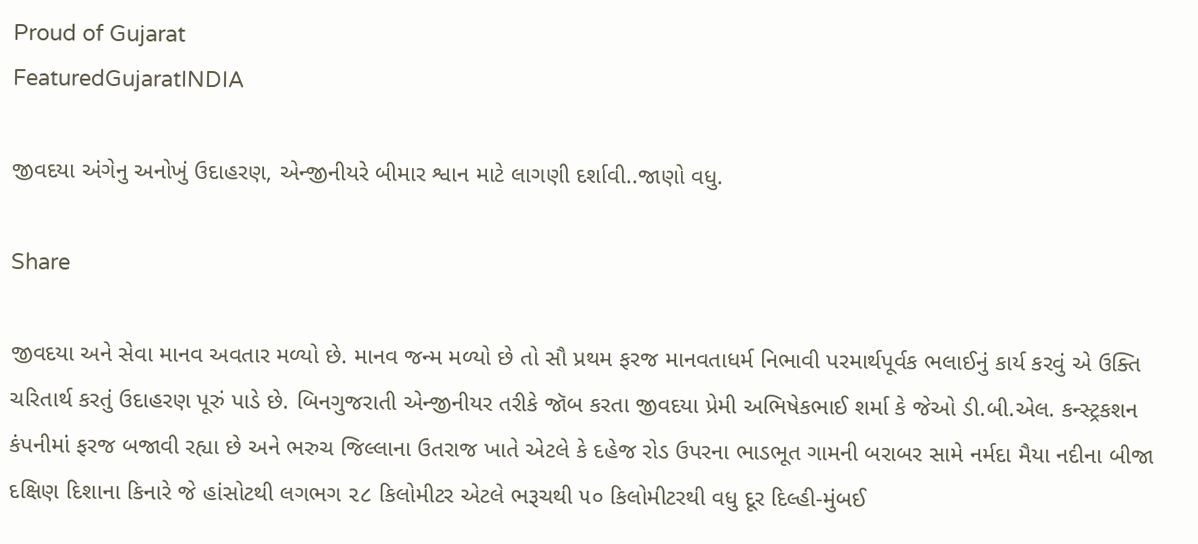Proud of Gujarat
FeaturedGujaratINDIA

જીવદયા અંગેનુ અનોખું ઉદાહરણ, એન્જીનીયરે બીમાર શ્વાન માટે લાગણી દર્શાવી..જાણો વધુ.

Share

જીવદયા અને સેવા માનવ અવતાર મળ્યો છે. માનવ જન્મ મળ્યો છે તો સૌ પ્રથમ ફરજ માનવતાધર્મ નિભાવી પરમાર્થપૂર્વક ભલાઈનું કાર્ય કરવું એ ઉક્તિ ચરિતાર્થ કરતું ઉદાહરણ પૂરું પાડે છે. બિનગુજરાતી એન્જીનીયર તરીકે જૉબ કરતા જીવદયા પ્રેમી અભિષેકભાઈ શર્મા કે જેઓ ડી.બી.એલ. કન્સ્ટ્રકશન કંપનીમાં ફરજ બજાવી રહ્યા છે અને ભરુચ જિલ્લાના ઉતરાજ ખાતે એટલે કે દહેજ રોડ ઉપરના ભાડભૂત ગામની બરાબર સામે નર્મદા મૈયા નદીના બીજા દક્ષિણ દિશાના કિનારે જે હાંસોટથી લગભગ ૨૮ કિલોમીટર એટલે ભરૂચથી ૫૦ કિલોમીટરથી વધુ દૂર દિલ્હી-મુંબઈ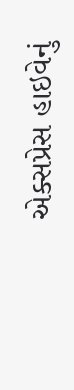એક્સપ્રેસ હાઇવેનું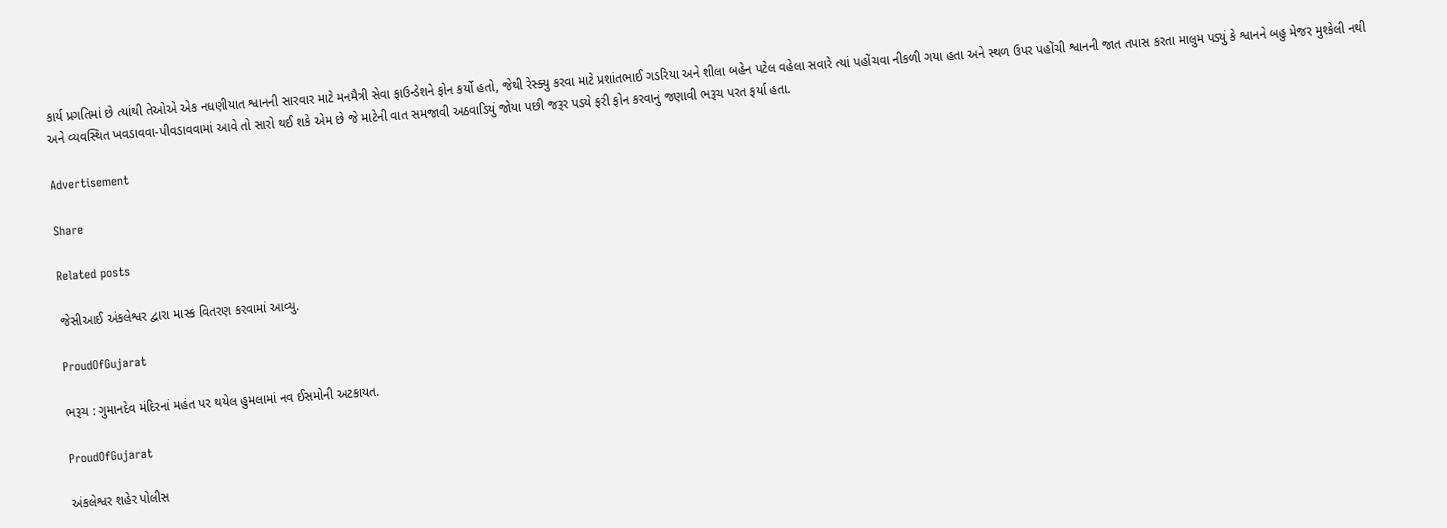કાર્ય પ્રગતિમાં છે ત્યાંથી તેઓએ એક નધણીયાત શ્વાનની સારવાર માટે મનમૈત્રી સેવા ફાઉન્ડેશને ફોન કર્યો હતો, જેથી રેસ્ક્યુ કરવા માટે પ્રશાંતભાઈ ગડરિયા અને શીલા બહેન પટેલ વહેલા સવારે ત્યાં પહોંચવા નીકળી ગયા હતા અને સ્થળ ઉપર પહોંચી શ્વાનની જાત તપાસ કરતા માલુમ પડ્યું કે શ્વાનને બહુ મેજર મુશ્કેલી નથી અને વ્યવસ્થિત ખવડાવવા-પીવડાવવામાં આવે તો સારો થઈ શકે એમ છે જે માટેની વાત સમજાવી અઠવાડિયું જોયા પછી જરૂર પડયે ફરી ફોન કરવાનું જણાવી ભરૂચ પરત ફર્યા હતા.

Advertisement

Share

Related posts

જેસીઆઈ અંકલેશ્વર દ્વારા માસ્ક વિતરણ કરવામાં આવ્યુ.

ProudOfGujarat

ભરૂચ : ગુમાનદેવ મંદિરનાં મહંત પર થયેલ હુમલામાં નવ ઈસમોની અટકાયત.

ProudOfGujarat

અંકલેશ્વર શહેર પોલીસ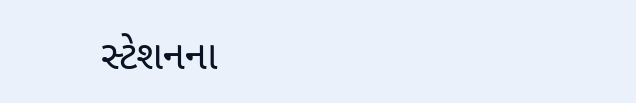સ્ટેશનના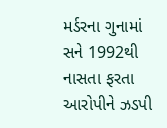મર્ડરના ગુનામાં સને 1992થી નાસતા ફરતા આરોપીને ઝડપી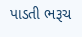પાડતી ભરૂચ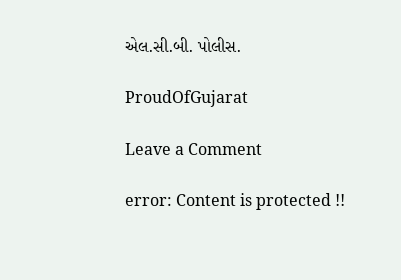એલ.સી.બી. પોલીસ.

ProudOfGujarat

Leave a Comment

error: Content is protected !!